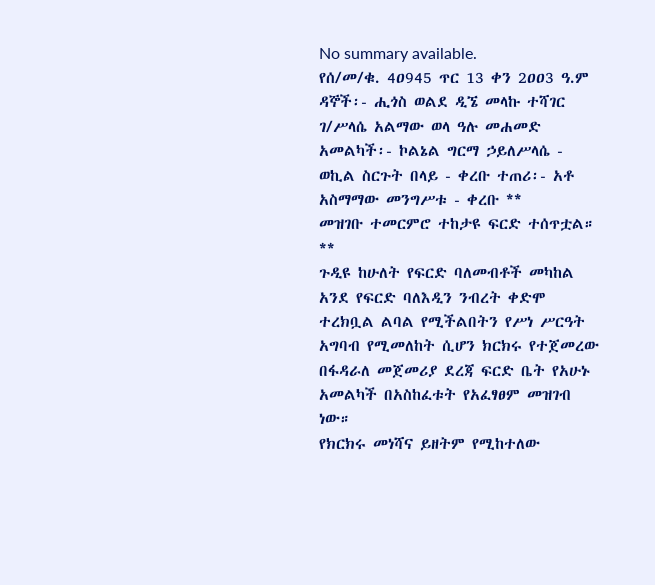No summary available.
የሰ/መ/ቁ. 4ዐ945 ጥር 13 ቀን 2ዐዐ3 ዓ.ም ዳኞች፡- ሒጎስ ወልደ ዲኜ መላኩ ተሻገር ገ/ሥላሴ አልማው ወላ ዓሉ መሐመድ አመልካች፡- ኮልኔል ግርማ ኃይለሥላሴ - ወኪል ስርጉት በላይ - ቀረቡ ተጠሪ፡- አቶ አስማማው መንግሥቱ - ቀረቡ **
መዝገቡ ተመርምሮ ተከታዩ ፍርድ ተሰጥቷል።
**
ጉዲዩ ከሁለት የፍርድ ባለመብቶች መካከል አንደ የፍርድ ባለእዲን ንብረት ቀድሞ ተረክቧል ልባል የሚችልበትን የሥነ ሥርዓት አግባብ የሚመለከት ሲሆን ክርክሩ የተጀመረው በፋዳራለ መጀመሪያ ደረጃ ፍርድ ቤት የአሁኑ አመልካች በአስከፈቱት የአፈፃፀም መዝገብ ነው።
የክርክሩ መነሻና ይዘትም የሚከተለው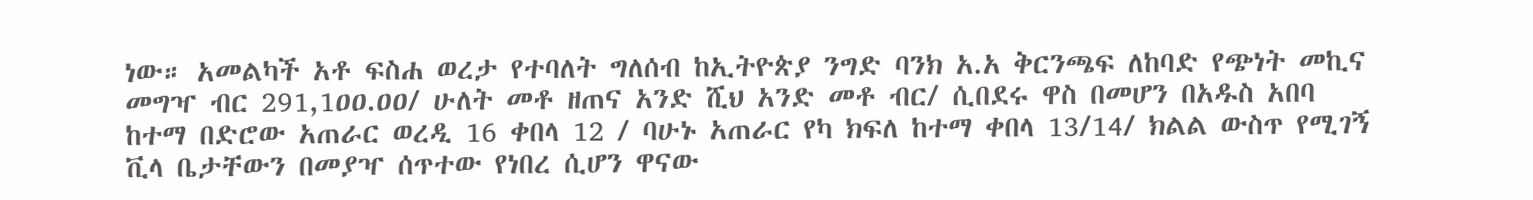ነው። አመልካች አቶ ፍስሐ ወረታ የተባለት ግለሰብ ከኢትዮጵያ ንግድ ባንክ አ.አ ቅርንጫፍ ለከባድ የጭነት መኪና መግዣ ብር 291,1ዐዐ.ዐዐ/ ሁለት መቶ ዘጠና አንድ ሺህ አንድ መቶ ብር/ ሲበደሩ ዋስ በመሆን በአዱስ አበባ ከተማ በድሮው አጠራር ወረዲ 16 ቀበላ 12 / ባሁኑ አጠራር የካ ክፍለ ከተማ ቀበላ 13/14/ ክልል ውስጥ የሚገኝ ቪላ ቤታቸውን በመያዣ ሰጥተው የነበረ ሲሆን ዋናው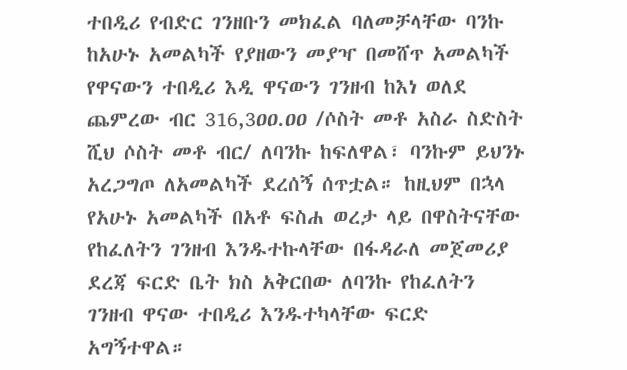ተበዲሪ የብድር ገንዘቡን መክፈል ባለመቻላቸው ባንኩ ከአሁኑ አመልካች የያዘውን መያዣ በመሸጥ አመልካች የዋናውን ተበዲሪ እዲ ዋናውን ገንዘብ ከእነ ወለደ ጨምረው ብር 316,3ዐዐ.ዐዐ /ሶስት መቶ አስራ ስድስት ሺህ ሶስት መቶ ብር/ ለባንኩ ከፍለዋል፣ ባንኩም ይህንኑ አረጋግጦ ለአመልካች ደረሰኝ ሰጥቷል። ከዚህም በኋላ የአሁኑ አመልካች በአቶ ፍስሐ ወረታ ላይ በዋስትናቸው የከፈለትን ገንዘብ እንዱተኩላቸው በፋዳራለ መጀመሪያ ደረጃ ፍርድ ቤት ክስ አቅርበው ለባንኩ የከፈለትን ገንዘብ ዋናው ተበዲሪ እንዱተካላቸው ፍርድ አግኝተዋል።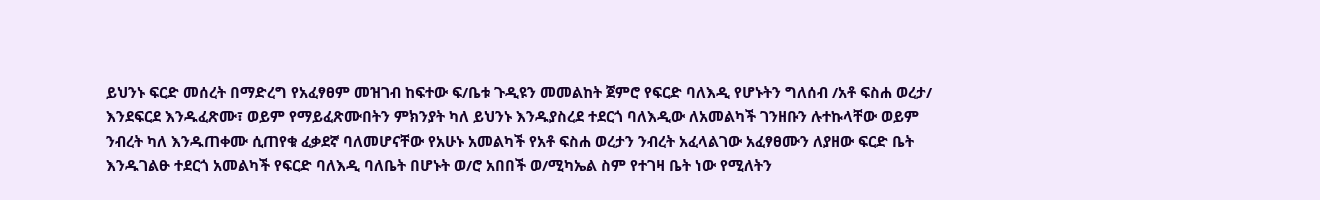ይህንኑ ፍርድ መሰረት በማድረግ የአፈፃፀም መዝገብ ከፍተው ፍ/ቤቱ ጉዲዩን መመልከት ጀምሮ የፍርድ ባለእዲ የሆኑትን ግለሰብ /አቶ ፍስሐ ወረታ/ እንደፍርደ እንዱፈጽሙ፣ ወይም የማይፈጽሙበትን ምክንያት ካለ ይህንኑ እንዱያስረደ ተደርጎ ባለእዲው ለአመልካች ገንዘቡን ሉተኩላቸው ወይም ንብረት ካለ እንዱጠቀሙ ሲጠየቁ ፈቃደኛ ባለመሆናቸው የአሁኑ አመልካች የአቶ ፍስሐ ወረታን ንብረት አፈላልገው አፈፃፀሙን ለያዘው ፍርድ ቤት እንዱገልፁ ተደርጎ አመልካች የፍርድ ባለእዲ ባለቤት በሆኑት ወ/ሮ አበበች ወ/ሚካኤል ስም የተገዛ ቤት ነው የሚለትን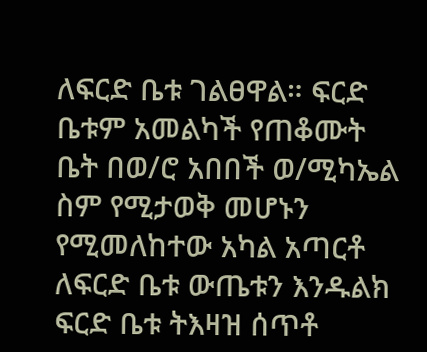ለፍርድ ቤቱ ገልፀዋል። ፍርድ ቤቱም አመልካች የጠቆሙት ቤት በወ/ሮ አበበች ወ/ሚካኤል ስም የሚታወቅ መሆኑን የሚመለከተው አካል አጣርቶ ለፍርድ ቤቱ ውጤቱን እንዱልክ ፍርድ ቤቱ ትእዛዝ ሰጥቶ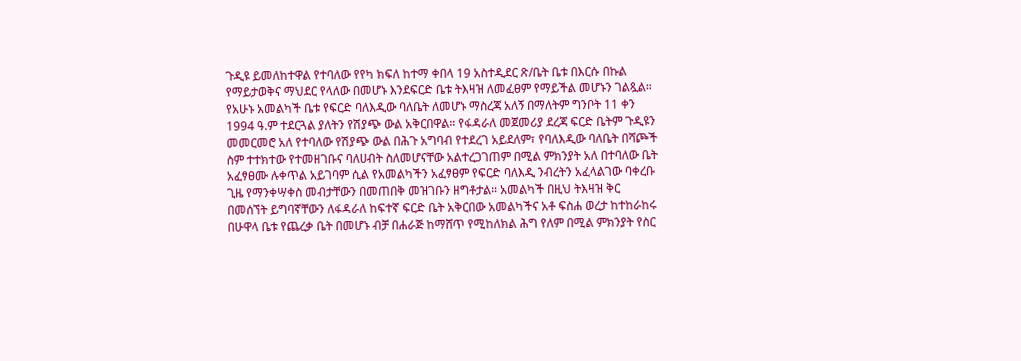ጉዲዩ ይመለከተዋል የተባለው የየካ ክፍለ ከተማ ቀበላ 19 አስተዲደር ጽ/ቤት ቤቱ በእርሱ በኩል የማይታወቅና ማህደር የላለው በመሆኑ እንደፍርድ ቤቱ ትእዛዝ ለመፈፀም የማይችል መሆኑን ገልጿል። የአሁኑ አመልካች ቤቱ የፍርድ ባለእዲው ባለቤት ለመሆኑ ማስረጃ አለኝ በማለትም ግንቦት 11 ቀን 1994 ዓ.ም ተደርጓል ያለትን የሽያጭ ውል አቅርበዋል። የፋዳራለ መጀመሪያ ደረጃ ፍርድ ቤትም ጉዲዩን መመርመሮ አለ የተባለው የሽያጭ ውል በሕጉ አግባብ የተደረገ አይደለም፣ የባለእዲው ባለቤት በሻጮች ስም ተተክተው የተመዘገቡና ባለሀብት ስለመሆናቸው አልተረጋገጠም በሚል ምክንያት አለ በተባለው ቤት አፈፃፀሙ ሉቀጥል አይገባም ሲል የአመልካችን አፈፃፀም የፍርድ ባለእዲ ንብረትን አፈላልገው ባቀረቡ ጊዜ የማንቀሣቀስ መብታቸውን በመጠበቅ መዝገቡን ዘግቶታል። አመልካች በዚህ ትእዛዝ ቅር በመሰኘት ይግባኛቸውን ለፋዳራለ ከፍተኛ ፍርድ ቤት አቅርበው አመልካችና አቶ ፍስሐ ወረታ ከተከራከሩ በሁዋላ ቤቱ የጨረቃ ቤት በመሆኑ ብቻ በሐራጅ ከማሸጥ የሚከለክል ሕግ የለም በሚል ምክንያት የስር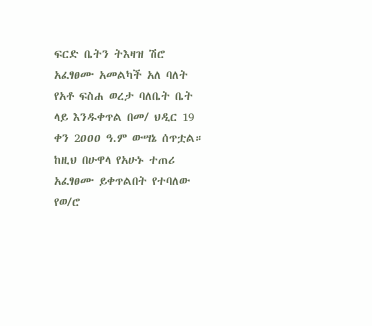ፍርድ ቤትን ትእዛዝ ሽሮ አፈፃፀሙ አመልካች አለ ባለት የአቶ ፍስሐ ወረታ ባለቤት ቤት ላይ እንዱቀጥል በመ/ ህዲር 19 ቀን 2ዐዐዐ ዓ.ም ውሣኔ ሰጥቷል። ከዚህ በሁዋላ የአሁኑ ተጠሪ አፈፃፀሙ ይቀጥልበት የተባለው የወ/ሮ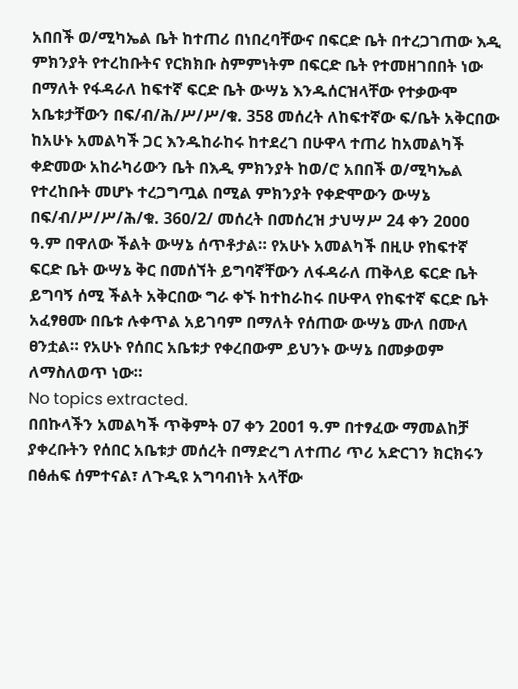አበበች ወ/ሚካኤል ቤት ከተጠሪ በነበረባቸውና በፍርድ ቤት በተረጋገጠው እዲ ምክንያት የተረከቡትና የርክክቡ ስምምነትም በፍርድ ቤት የተመዘገበበት ነው በማለት የፋዳራለ ከፍተኛ ፍርድ ቤት ውሣኔ እንዱሰርዝላቸው የተቃውሞ አቤቱታቸውን በፍ/ብ/ሕ/ሥ/ሥ/ቁ. 358 መሰረት ለከፍተኛው ፍ/ቤት አቅርበው ከአሁኑ አመልካች ጋር እንዱከራከሩ ከተደረገ በሁዋላ ተጠሪ ከአመልካች ቀድመው አከራካሪውን ቤት በእዲ ምክንያት ከወ/ሮ አበበች ወ/ሚካኤል የተረከቡት መሆኑ ተረጋግጧል በሚል ምክንያት የቀድሞውን ውሣኔ በፍ/ብ/ሥ/ሥ/ሕ/ቁ. 36ዐ/2/ መሰረት በመሰረዝ ታህሣሥ 24 ቀን 2ዐዐዐ ዓ.ም በዋለው ችልት ውሣኔ ሰጥቶታል። የአሁኑ አመልካች በዚሁ የከፍተኛ ፍርድ ቤት ውሣኔ ቅር በመሰኘት ይግባኛቸውን ለፋዳራለ ጠቅላይ ፍርድ ቤት ይግባኝ ሰሚ ችልት አቅርበው ግራ ቀኙ ከተከራከሩ በሁዋላ የከፍተኛ ፍርድ ቤት አፈፃፀሙ በቤቱ ሉቀጥል አይገባም በማለት የሰጠው ውሣኔ ሙለ በሙለ ፀንቷል። የአሁኑ የሰበር አቤቱታ የቀረበውም ይህንኑ ውሣኔ በመቃወም ለማስለወጥ ነው።
No topics extracted.
በበኩላችን አመልካች ጥቅምት ዐ7 ቀን 2ዐዐ1 ዓ.ም በተፃፈው ማመልከቻ ያቀረቡትን የሰበር አቤቱታ መሰረት በማድረግ ለተጠሪ ጥሪ አድርገን ክርክሩን በፅሐፍ ሰምተናል፣ ለጉዲዩ አግባብነት አላቸው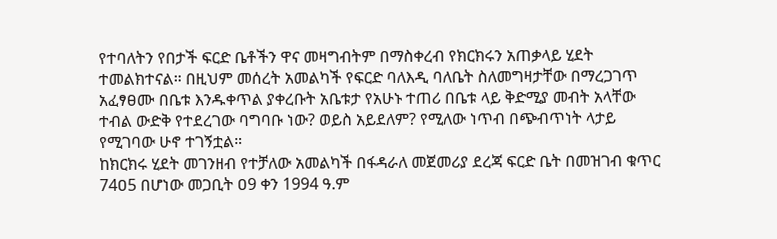የተባለትን የበታች ፍርድ ቤቶችን ዋና መዛግብትም በማስቀረብ የክርክሩን አጠቃላይ ሂደት ተመልክተናል። በዚህም መሰረት አመልካች የፍርድ ባለእዲ ባለቤት ስለመግዛታቸው በማረጋገጥ አፈፃፀሙ በቤቱ እንዱቀጥል ያቀረቡት አቤቱታ የአሁኑ ተጠሪ በቤቱ ላይ ቅድሚያ መብት አላቸው ተብል ውድቅ የተደረገው ባግባቡ ነው? ወይስ አይደለም? የሚለው ነጥብ በጭብጥነት ላታይ የሚገባው ሁኖ ተገኝቷል።
ከክርክሩ ሂደት መገንዘብ የተቻለው አመልካች በፋዳራለ መጀመሪያ ደረጃ ፍርድ ቤት በመዝገብ ቁጥር 74ዐ5 በሆነው መጋቢት ዐ9 ቀን 1994 ዓ.ም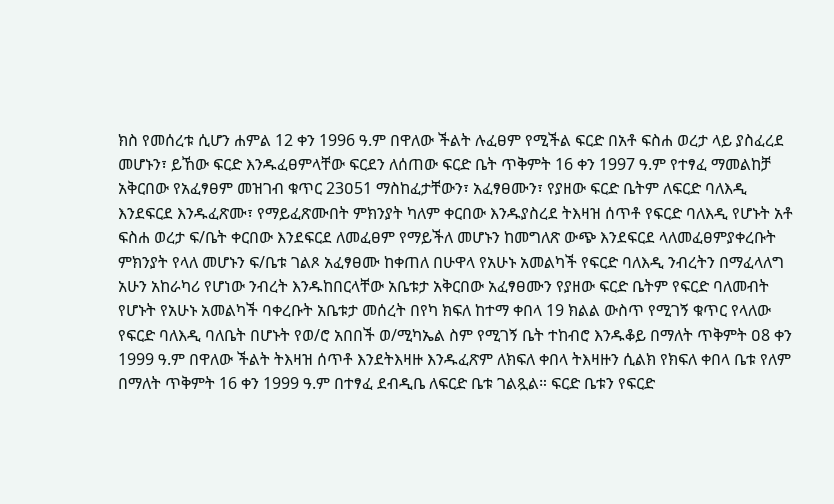ክስ የመሰረቱ ሲሆን ሐምል 12 ቀን 1996 ዓ.ም በዋለው ችልት ሉፈፀም የሚችል ፍርድ በአቶ ፍስሐ ወረታ ላይ ያስፈረደ መሆኑን፣ ይኸው ፍርድ እንዱፈፀምላቸው ፍርደን ለሰጠው ፍርድ ቤት ጥቅምት 16 ቀን 1997 ዓ.ም የተፃፈ ማመልከቻ አቅርበው የአፈፃፀም መዝገብ ቁጥር 23ዐ51 ማስከፈታቸውን፣ አፈፃፀሙን፣ የያዘው ፍርድ ቤትም ለፍርድ ባለእዲ እንደፍርደ እንዱፈጽሙ፣ የማይፈጽሙበት ምክንያት ካለም ቀርበው እንዱያስረደ ትእዛዝ ሰጥቶ የፍርድ ባለእዲ የሆኑት አቶ ፍስሐ ወረታ ፍ/ቤት ቀርበው እንደፍርደ ለመፈፀም የማይችለ መሆኑን ከመግለጽ ውጭ እንደፍርደ ላለመፈፀምያቀረቡት ምክንያት የላለ መሆኑን ፍ/ቤቱ ገልጾ አፈፃፀሙ ከቀጠለ በሁዋላ የአሁኑ አመልካች የፍርድ ባለእዲ ንብረትን በማፈላለግ አሁን አከራካሪ የሆነው ንብረት እንዱከበርላቸው አቤቱታ አቅርበው አፈፃፀሙን የያዘው ፍርድ ቤትም የፍርድ ባለመብት የሆኑት የአሁኑ አመልካች ባቀረቡት አቤቱታ መሰረት በየካ ክፍለ ከተማ ቀበላ 19 ክልል ውስጥ የሚገኝ ቁጥር የላለው የፍርድ ባለእዲ ባለቤት በሆኑት የወ/ሮ አበበች ወ/ሚካኤል ስም የሚገኝ ቤት ተከብሮ እንዱቆይ በማለት ጥቅምት ዐ8 ቀን 1999 ዓ.ም በዋለው ችልት ትእዛዝ ሰጥቶ እንደትእዛዙ እንዱፈጽም ለክፍለ ቀበላ ትእዛዙን ሲልክ የክፍለ ቀበላ ቤቱ የለም በማለት ጥቅምት 16 ቀን 1999 ዓ.ም በተፃፈ ደብዲቤ ለፍርድ ቤቱ ገልጿል። ፍርድ ቤቱን የፍርድ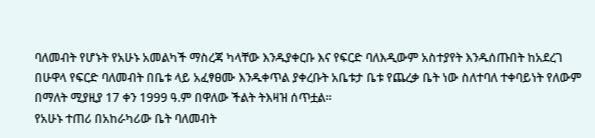ባለመብት የሆኑት የአሁኑ አመልካች ማስረጃ ካላቸው እንዱያቀርቡ እና የፍርድ ባለእዲውም አስተያየት እንዱሰጡበት ከአደረገ በሁዋላ የፍርድ ባለመብት በቤቱ ላይ አፈፃፀሙ እንዱቀጥል ያቀረቡት አቤቱታ ቤቱ የጨረቃ ቤት ነው ስለተባለ ተቀባይነት የለውም በማለት ሚያዚያ 17 ቀን 1999 ዓ.ም በዋለው ችልት ትእዛዝ ሰጥቷል።
የአሁኑ ተጠሪ በአከራካሪው ቤት ባለመብት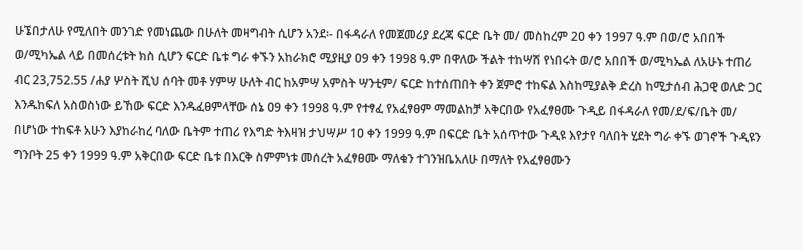ሁኜበታለሁ የሚለበት መንገድ የመነጨው በሁለት መዛግብት ሲሆን አንደ፡- በፋዳራለ የመጀመሪያ ደረጃ ፍርድ ቤት መ/ መስከረም 2ዐ ቀን 1997 ዓ.ም በወ/ሮ አበበች ወ/ሚካኤል ላይ በመሰረቱት ክስ ሲሆን ፍርድ ቤቱ ግራ ቀኙን አከራክሮ ሚያዚያ ዐ9 ቀን 1998 ዓ.ም በዋለው ችልት ተከሣሽ የነበሩት ወ/ሮ አበበች ወ/ሚካኤል ለአሁኑ ተጠሪ ብር 23,752.55 /ሐያ ሦስት ሺህ ሰባት መቶ ሃምሣ ሁለት ብር ከአምሣ አምስት ሣንቲም/ ፍርድ ከተሰጠበት ቀን ጀምሮ ተከፍል እስከሚያልቅ ድረስ ከሚታሰብ ሕጋዊ ወለድ ጋር እንዱከፍለ አስወስነው ይኸው ፍርድ እንዱፈፀምላቸው ሰኔ ዐ9 ቀን 1998 ዓ.ም የተፃፈ የአፈፃፀም ማመልከቻ አቅርበው የአፈፃፀሙ ጉዲይ በፋዳራለ የመ/ደ/ፍ/ቤት መ/ በሆነው ተከፍቶ አሁን እያከራከረ ባለው ቤትም ተጠሪ የእግድ ትእዛዝ ታህሣሥ 1ዐ ቀን 1999 ዓ.ም በፍርድ ቤት አሰጥተው ጉዲዩ እየታየ ባለበት ሂደት ግራ ቀኙ ወገኖች ጉዲዩን ግንቦት 25 ቀን 1999 ዓ.ም አቅርበው ፍርድ ቤቱ በእርቅ ስምምነቱ መሰረት አፈፃፀሙ ማለቁን ተገንዝቤአለሁ በማለት የአፈፃፀሙን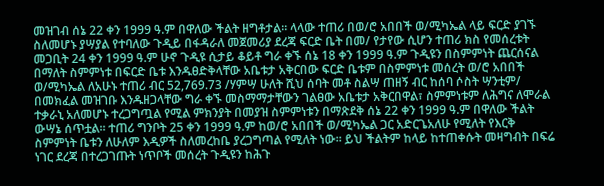መዝገብ ሰኔ 22 ቀን 1999 ዓ.ም በዋለው ችልት ዘግቶታል። ላላው ተጠሪ በወ/ሮ አበበች ወ/ሚካኤል ላይ ፍርድ ያገኙ ስለመሆኑ ያሣያል የተባለው ጉዲይ በፋዳራለ መጀመሪያ ደረጃ ፍርድ ቤት በመ/ የታየው ሲሆን ተጠሪ ክስ የመሰረቱት መጋቢት 24 ቀን 1999 ዓ.ም ሁኖ ጉዲዩ ሲታይ ቆይቶ ግራ ቀኙ ሰኔ 18 ቀን 1999 ዓ.ም ጉዲዩን በስምምነት ጨርሰናል በማለት ስምምነቱ በፍርድ ቤቱ እንዱፀድቅላቸው አቤቱታ አቅርበው ፍርድ ቤቱም በስምምነቱ መሰረት ወ/ሮ አበበች ወ/ሚካኤል ለአሁኑ ተጠሪ ብር 52,769.73 /ሃምሣ ሁለት ሺህ ሰባት መቶ ስልሣ ጠዘኝ ብር ከሰባ ሶስት ሣንቲም/ በመክፈል መዝገቡ እንዱዘጋላቸው ግራ ቀኙ መስማማታቸውን ገልፀው አቤቱታ አቅርበዋል፣ ስምምነቱም ለሕግና ለሞራል ተቃራኒ አለመሆኑ ተረጋግጧል የሚል ምክንያት በመያዝ ስምምነቱን በማጽደቅ ሰኔ 22 ቀን 1999 ዓ.ም በዋለው ችልት ውሣኔ ሰጥቷል። ተጠሪ ግንቦት 25 ቀን 1999 ዓ.ም ከወ/ሮ አበበች ወ/ሚካኤል ጋር አድርጌአለሁ የሚለት የእርቅ ስምምነት ቤቱን ለሁለም እዲዎች ስለመረከቤ ያረጋግጣል የሚለት ነው። ይህ ችልትም ከላይ ከተጠቀሱት መዛግብት በፍሬ ነገር ደረጃ በተረጋገጡት ነጥቦች መሰረት ጉዲዩን ከሕጉ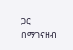ጋር በማገናዘብ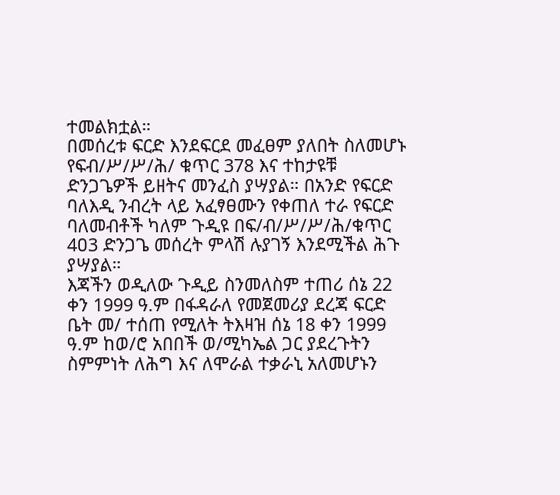ተመልክቷል።
በመሰረቱ ፍርድ እንደፍርደ መፈፀም ያለበት ስለመሆኑ የፍብ/ሥ/ሥ/ሕ/ ቁጥር 378 እና ተከታዩቹ ድንጋጌዎች ይዘትና መንፈስ ያሣያል። በአንድ የፍርድ ባለእዲ ንብረት ላይ አፈፃፀሙን የቀጠለ ተራ የፍርድ ባለመብቶች ካለም ጉዲዩ በፍ/ብ/ሥ/ሥ/ሕ/ቁጥር 4ዐ3 ድንጋጌ መሰረት ምላሽ ሉያገኝ እንደሚችል ሕጉ ያሣያል።
እጃችን ወዲለው ጉዲይ ስንመለስም ተጠሪ ሰኔ 22 ቀን 1999 ዓ.ም በፋዳራለ የመጀመሪያ ደረጃ ፍርድ ቤት መ/ ተሰጠ የሚለት ትእዛዝ ሰኔ 18 ቀን 1999 ዓ.ም ከወ/ሮ አበበች ወ/ሚካኤል ጋር ያደረጉትን ስምምነት ለሕግ እና ለሞራል ተቃራኒ አለመሆኑን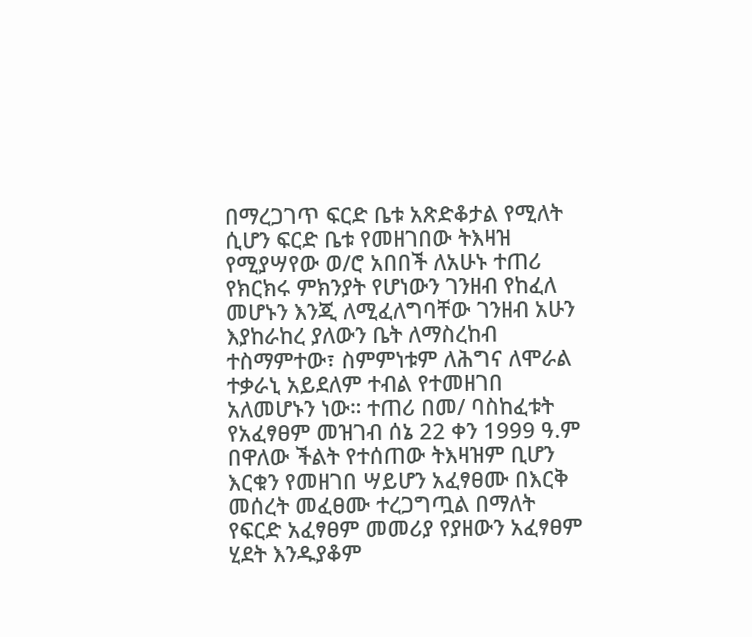በማረጋገጥ ፍርድ ቤቱ አጽድቆታል የሚለት ሲሆን ፍርድ ቤቱ የመዘገበው ትእዛዝ የሚያሣየው ወ/ሮ አበበች ለአሁኑ ተጠሪ የክርክሩ ምክንያት የሆነውን ገንዘብ የከፈለ መሆኑን እንጂ ለሚፈለግባቸው ገንዘብ አሁን እያከራከረ ያለውን ቤት ለማስረከብ ተስማምተው፣ ስምምነቱም ለሕግና ለሞራል ተቃራኒ አይደለም ተብል የተመዘገበ አለመሆኑን ነው። ተጠሪ በመ/ ባስከፈቱት የአፈፃፀም መዝገብ ሰኔ 22 ቀን 1999 ዓ.ም በዋለው ችልት የተሰጠው ትእዛዝም ቢሆን እርቁን የመዘገበ ሣይሆን አፈፃፀሙ በእርቅ መሰረት መፈፀሙ ተረጋግጧል በማለት የፍርድ አፈፃፀም መመሪያ የያዘውን አፈፃፀም ሂደት እንዱያቆም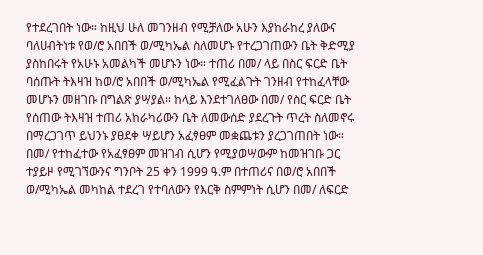የተደረገበት ነው። ከዚህ ሁለ መገንዘብ የሚቻለው አሁን እያከራከረ ያለውና ባለሀብትነቱ የወ/ሮ አበበች ወ/ሚካኤል ስለመሆኑ የተረጋገጠውን ቤት ቅድሚያ ያስከበሩት የአሁኑ አመልካች መሆኑን ነው። ተጠሪ በመ/ ላይ በስር ፍርድ ቤት ባሰጡት ትእዛዝ ከወ/ሮ አበበች ወ/ሚካኤል የሚፈልጉት ገንዘብ የተከፈላቸው መሆኑን መዘገቡ በግልጽ ያሣያል። ከላይ እንደተገለፀው በመ/ የስር ፍርድ ቤት የሰጠው ትእዛዝ ተጠሪ አከራካሪውን ቤት ለመውሰድ ያደረጉት ጥረት ስለመኖሩ በማረጋገጥ ይህንኑ ያፀደቀ ሣይሆን አፈፃፀም መቋጨቱን ያረጋገጠበት ነው።
በመ/ የተከፈተው የአፈፃፀም መዝገብ ሲሆን የሚያወሣውም ከመዝገቡ ጋር ተያይዞ የሚገኘውንና ግንቦት 25 ቀን 1999 ዓ.ም በተጠሪና በወ/ሮ አበበች ወ/ሚካኤል መካከል ተደረገ የተባለውን የእርቅ ስምምነት ሲሆን በመ/ ለፍርድ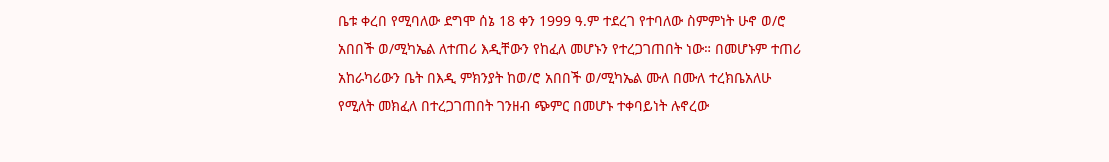ቤቱ ቀረበ የሚባለው ደግሞ ሰኔ 18 ቀን 1999 ዓ.ም ተደረገ የተባለው ስምምነት ሁኖ ወ/ሮ አበበች ወ/ሚካኤል ለተጠሪ እዲቸውን የከፈለ መሆኑን የተረጋገጠበት ነው። በመሆኑም ተጠሪ አከራካሪውን ቤት በእዲ ምክንያት ከወ/ሮ አበበች ወ/ሚካኤል ሙለ በሙለ ተረክቤአለሁ የሚለት መክፈለ በተረጋገጠበት ገንዘብ ጭምር በመሆኑ ተቀባይነት ሉኖረው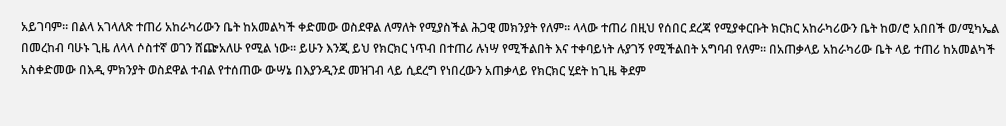አይገባም። በልላ አገላለጽ ተጠሪ አከራካሪውን ቤት ከአመልካች ቀድመው ወስደዋል ለማለት የሚያስችል ሕጋዊ መክንያት የለም። ላላው ተጠሪ በዚህ የሰበር ደረጃ የሚያቀርቡት ክርክር አከራካሪውን ቤት ከወ/ሮ አበበች ወ/ሚካኤል በመረከብ ባሁኑ ጊዜ ለላላ ሶስተኛ ወገን ሸጬአለሁ የሚል ነው። ይሁን እንጂ ይህ የክርክር ነጥብ በተጠሪ ሉነሣ የሚችልበት እና ተቀባይነት ሉያገኝ የሚችልበት አግባብ የለም። በአጠቃላይ አከራካሪው ቤት ላይ ተጠሪ ከአመልካች አስቀድመው በእዲ ምክንያት ወስደዋል ተብል የተሰጠው ውሣኔ በእያንዲንደ መዝገብ ላይ ሲደረግ የነበረውን አጠቃላይ የክርክር ሂደት ከጊዜ ቅደም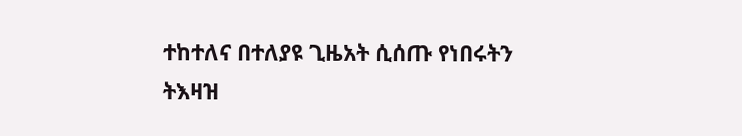ተከተለና በተለያዩ ጊዜአት ሲሰጡ የነበሩትን ትእዛዝ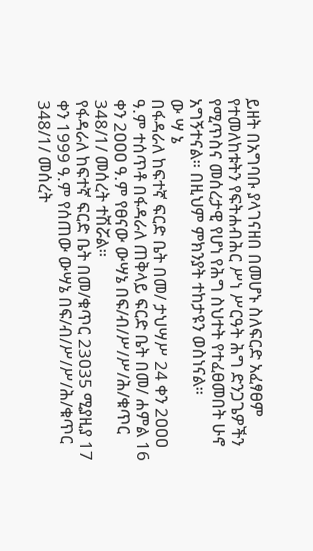ይዘት በአግባቡ ያላገናዘበ በመሆኑ ስለፍርድ አፈፃፀም የተመለከቱትን የፍትሐብሕር ሥነ ሥርዓት ሕግ ድንጋጌዎችን የሚጥስና መሰረታዊ የሆነ የሕግ ስህተት የተፈፀመበት ሁኖ አግኝተናል። በዚህም ምክንያት ተከታዩን ወስነናል።
ው ሣ ኔ
በፋዳራለ ከፍተኛ ፍርድ ቤት በመ/ ታህሣሥ 24 ቀን 2ዐዐዐ ዓ.ም ተሰጥቶ በፋዳራለ ጠቅላይ ፍርድ ቤት በመ/ ሐምል 16 ቀን 2ዐዐዐ ዓ.ም የፀናው ውሣኔ በፍ/ብ/ሥ/ሥ/ሕ/ቁጥር 348/1/ መሰረት ተሽሯል።
የፋዳራለ ከፍተኛ ፍርድ ቤት በመ/ቁጥር 23ዐ35 ሚያዚያ 17 ቀን 1999 ዓ.ም የሰጠው ውሣኔ በፍ/ብ/ሥ/ሥ/ሕ/ቁጥር 348/1/ መሰረት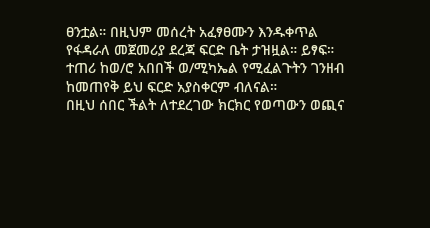ፀንቷል። በዚህም መሰረት አፈፃፀሙን እንዱቀጥል የፋዳራለ መጀመሪያ ደረጃ ፍርድ ቤት ታዝዟል። ይፃፍ።
ተጠሪ ከወ/ሮ አበበች ወ/ሚካኤል የሚፈልጉትን ገንዘብ ከመጠየቅ ይህ ፍርድ አያስቀርም ብለናል።
በዚህ ሰበር ችልት ለተደረገው ክርክር የወጣውን ወጪና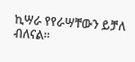ኪሣራ የየራሣቸውን ይቻለ ብለናል።